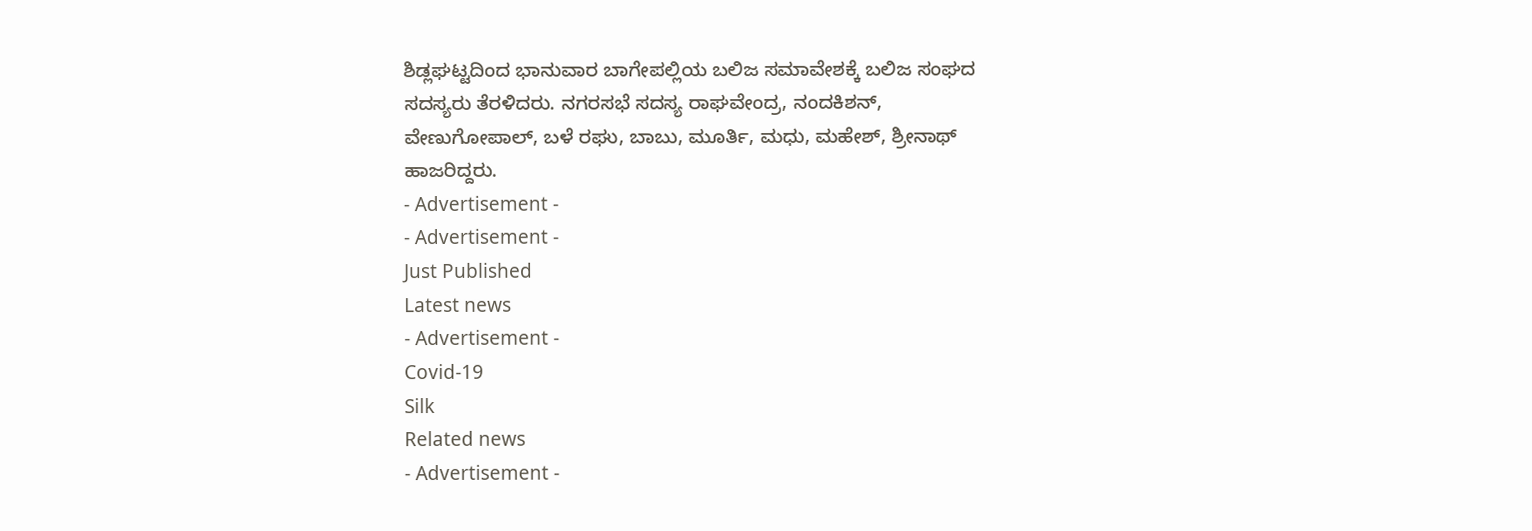ಶಿಡ್ಲಘಟ್ಟದಿಂದ ಭಾನುವಾರ ಬಾಗೇಪಲ್ಲಿಯ ಬಲಿಜ ಸಮಾವೇಶಕ್ಕೆ ಬಲಿಜ ಸಂಘದ ಸದಸ್ಯರು ತೆರಳಿದರು. ನಗರಸಭೆ ಸದಸ್ಯ ರಾಘವೇಂದ್ರ, ನಂದಕಿಶನ್, ವೇಣುಗೋಪಾಲ್, ಬಳೆ ರಘು, ಬಾಬು, ಮೂರ್ತಿ, ಮಧು, ಮಹೇಶ್, ಶ್ರೀನಾಥ್ ಹಾಜರಿದ್ದರು.
- Advertisement -
- Advertisement -
Just Published
Latest news
- Advertisement -
Covid-19
Silk
Related news
- Advertisement -